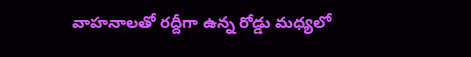వాహనాలతో రద్దీగా ఉన్న రోడ్డు మధ్యలో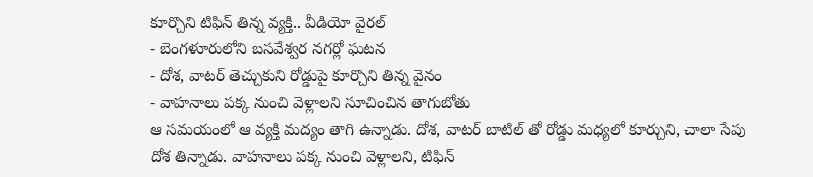కూర్చొని టిఫిన్ తిన్న వ్యక్తి.. వీడియో వైరల్
- బెంగళూరులోని బసవేశ్వర నగర్లో ఘటన
- దోశ, వాటర్ తెచ్చుకుని రోడ్డుపై కూర్చొని తిన్న వైనం
- వాహనాలు పక్క నుంచి వెళ్లాలని సూచించిన తాగుబోతు
ఆ సమయంలో ఆ వ్యక్తి మద్యం తాగి ఉన్నాడు. దోశ, వాటర్ బాటిల్ తో రోడ్డు మధ్యలో కూర్చుని, చాలా సేపు దోశ తిన్నాడు. వాహనాలు పక్క నుంచి వెళ్లాలని, టిఫిన్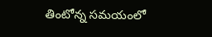తింటోన్న సమయంలో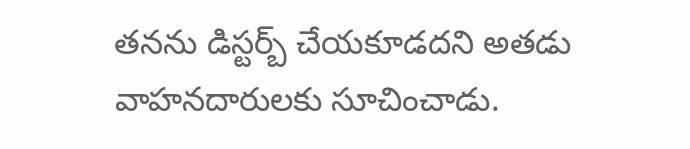తనను డిస్టర్బ్ చేయకూడదని అతడు వాహనదారులకు సూచించాడు.